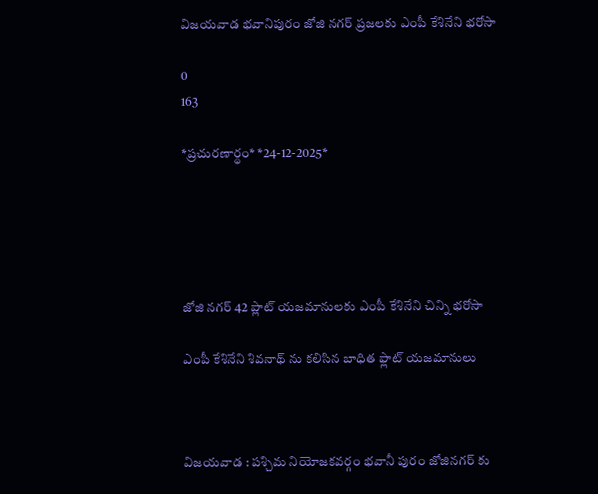విజయవాడ భవానిపురం జోజి నగర్ ప్రజలకు ఎంపీ కేశినేని భరోసా

0
163

*ప్రచుర‌ణార్థం* *24-12-2025*





జోజి న‌గ‌ర్ 42 ప్లాట్ యజమానులకు ఎంపీ కేశినేని చిన్ని భరోసా

ఎంపీ కేశినేని శివ‌నాథ్ ను క‌లిసిన బాధిత ఫ్లాట్ యజమానులు



విజ‌య‌వాడ : ప‌శ్చిమ నియోజ‌క‌వర్గం భ‌వానీ పురం జోజిన‌గ‌ర్ కు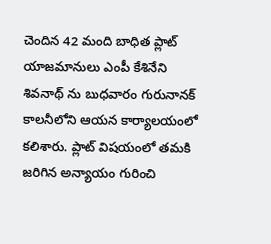చెందిన 42 మంది బాధిత ప్లాట్ యాజ‌మానులు ఎంపీ కేశినేని శివ‌నాథ్ ను బుధ‌వారం గురునాన‌క్ కాల‌నీలోని ఆయ‌న కార్యాల‌యంలో క‌లిశారు. ప్లాట్ విష‌యంలో త‌మ‌కి జ‌రిగిన అన్యాయం గురించి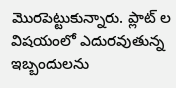మొర‌పెట్టుకున్నారు. ప్లాట్ ల విష‌యంలో ఎదుర‌వుతున్న ఇబ్బందుల‌ను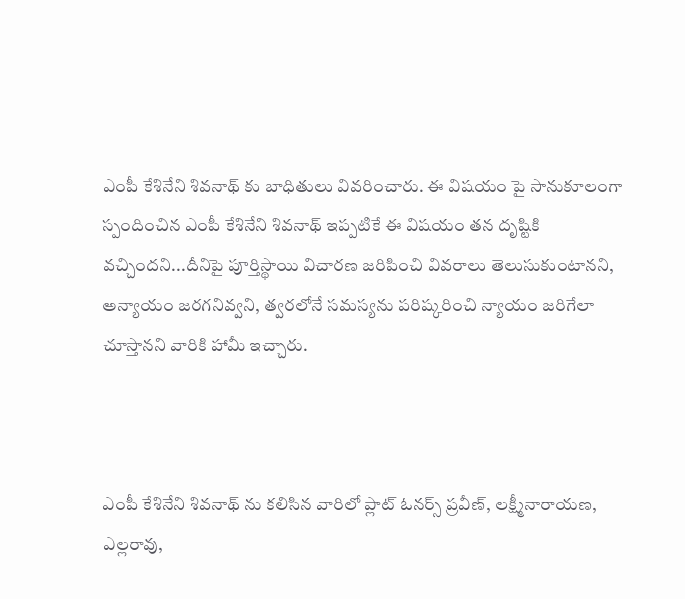ఎంపీ కేశినేని శివ‌నాథ్ కు బాధితులు వివ‌రించారు. ఈ విష‌యం పై సానుకూలంగా స్పందించిన ఎంపీ కేశినేని శివ‌నాథ్ ఇప్ప‌టికే ఈ విష‌యం త‌న దృష్టికి వ‌చ్చింద‌ని...దీనిపై పూర్తిస్థాయి విచార‌ణ జ‌రిపించి వివ‌రాలు తెలుసుకుంటాన‌ని, అన్యాయం జ‌ర‌గ‌నివ్వ‌ని, త్వ‌ర‌లోనే స‌మ‌స్య‌ను ప‌రిష్క‌రించి న్యాయం జ‌రిగేలా చూస్తాన‌ని వారికి హామీ ఇచ్చారు.



ఎంపీ కేశినేని శివ‌నాథ్ ను క‌లిసిన వారిలో ప్లాట్ ఓన‌ర్స్ ప్ర‌వీణ్, లక్ష్మీనారాయ‌ణ‌, ఎల్ల‌రావు,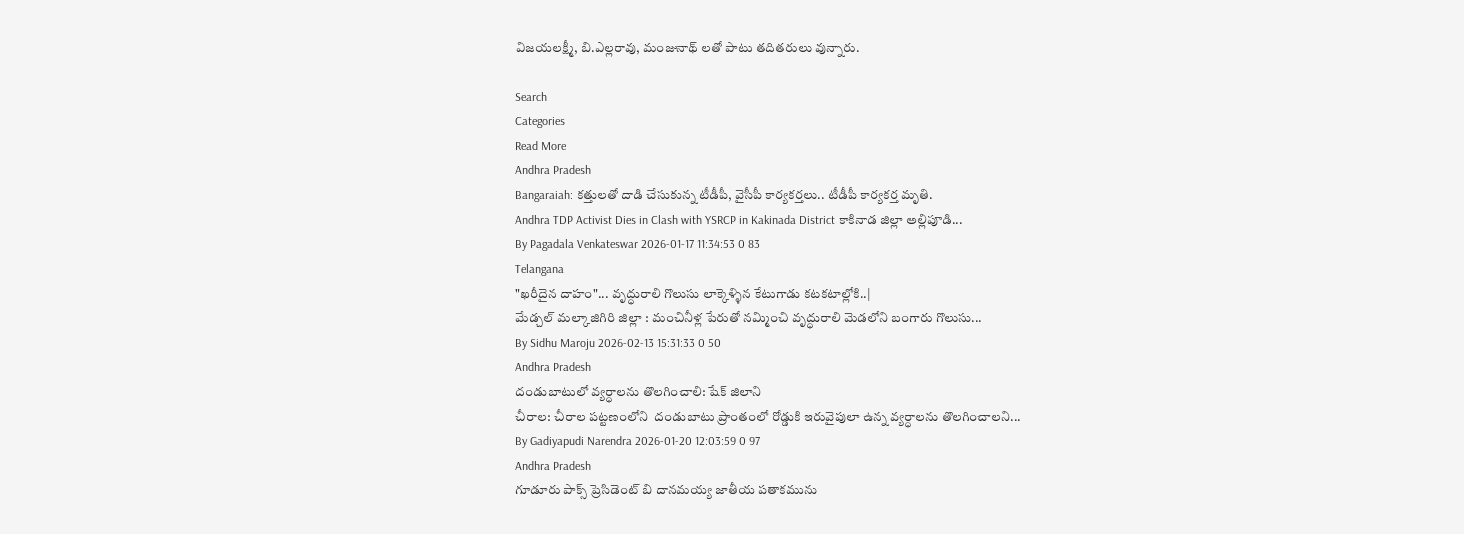విజ‌య‌ల‌క్ష్మీ, బి.ఎల్ల‌రావు, మంజునాథ్ ల‌తో పాటు త‌దిత‌రులు వున్నారు.

Search
Categories
Read More
Andhra Pradesh
Bangaraiah: కత్తులతో దాడి చేసుకున్న టీడీపీ, వైసీపీ కార్యకర్తలు.. టీడీపీ కార్యకర్త మృతి.
Andhra TDP Activist Dies in Clash with YSRCP in Kakinada District కాకినాడ జిల్లా అల్లిపూడి...
By Pagadala Venkateswar 2026-01-17 11:34:53 0 83
Telangana
"ఖరీదైన దాహం"... వృద్ధురాలి గొలుసు లాక్కెళ్ళిన కేటుగాడు కటకటాల్లోకి..|
మేడ్చల్ మల్కాజిగిరి జిల్లా : మంచినీళ్ల పేరుతో నమ్మించి వృద్ధురాలి మెడలోని బంగారు గొలుసు...
By Sidhu Maroju 2026-02-13 15:31:33 0 50
Andhra Pradesh
దండుబాటులో వ్యర్ధాలను తొలగించాలి: షేక్ జిలాని
చీరాల: చీరాల పట్టణంలోని  దండుబాటు ప్రాంతంలో రోడ్డుకి ఇరువైపులా ఉన్న వ్యర్ధాలను తొలగించాలని...
By Gadiyapudi Narendra 2026-01-20 12:03:59 0 97
Andhra Pradesh
గూడూరు పాక్స్ ప్రెసిడెంట్ బి దానమయ్య జాతీయ పతాకమును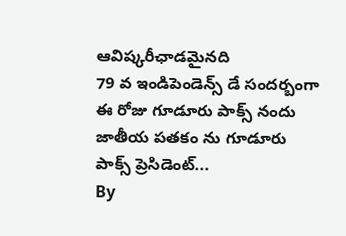ఆవిష్కరీఛాడమైనది
79 వ ఇండిపెండెన్స్ డే సందర్బంగా ఈ రోజు గూడూరు పాక్స్ నందు జాతీయ పతకం ను గూడూరు పాక్స్ ప్రెసిడెంట్...
By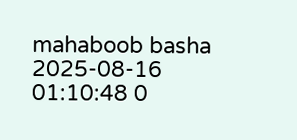mahaboob basha 2025-08-16 01:10:48 0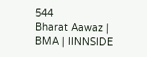544
Bharat Aawaz | BMA | IINNSIDE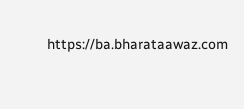https://ba.bharataawaz.com